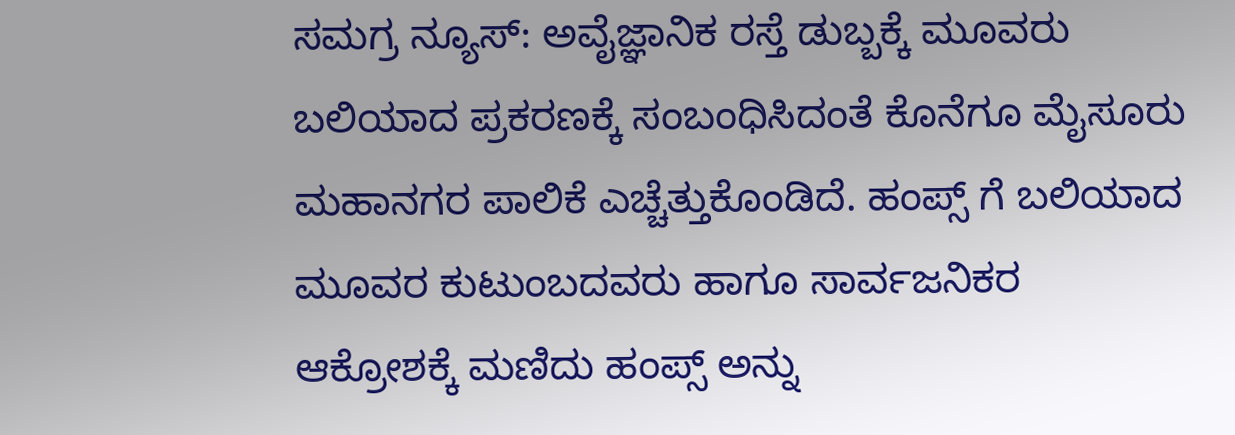ಸಮಗ್ರ ನ್ಯೂಸ್: ಅವೈಜ್ಞಾನಿಕ ರಸ್ತೆ ಡುಬ್ಬಕ್ಕೆ ಮೂವರು ಬಲಿಯಾದ ಪ್ರಕರಣಕ್ಕೆ ಸಂಬಂಧಿಸಿದಂತೆ ಕೊನೆಗೂ ಮೈಸೂರು ಮಹಾನಗರ ಪಾಲಿಕೆ ಎಚ್ಚೆತ್ತುಕೊಂಡಿದೆ. ಹಂಪ್ಸ್ ಗೆ ಬಲಿಯಾದ ಮೂವರ ಕುಟುಂಬದವರು ಹಾಗೂ ಸಾರ್ವಜನಿಕರ ಆಕ್ರೋಶಕ್ಕೆ ಮಣಿದು ಹಂಪ್ಸ್ ಅನ್ನು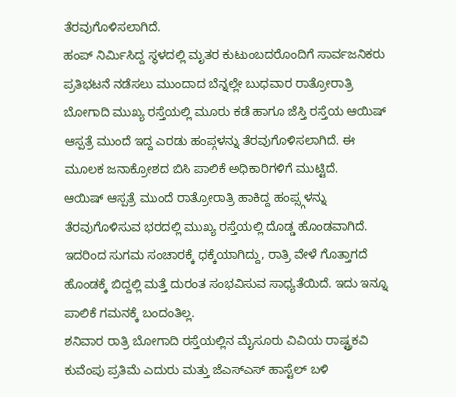ತೆರವುಗೊಳಿಸಲಾಗಿದೆ.
ಹಂಪ್ ನಿರ್ಮಿಸಿದ್ದ ಸ್ಥಳದಲ್ಲಿ ಮೃತರ ಕುಟುಂಬದರೊಂದಿಗೆ ಸಾರ್ವಜನಿಕರು ಪ್ರತಿಭಟನೆ ನಡೆಸಲು ಮುಂದಾದ ಬೆನ್ನಲ್ಲೇ ಬುಧವಾರ ರಾತ್ರೋರಾತ್ರಿ ಬೋಗಾದಿ ಮುಖ್ಯ ರಸ್ತೆಯಲ್ಲಿ ಮೂರು ಕಡೆ ಹಾಗೂ ಜೆಸ್ತಿ ರಸ್ತೆಯ ಆಯಿಷ್ ಆಸ್ಪತ್ರೆ ಮುಂದೆ ಇದ್ದ ಎರಡು ಹಂಪ್ಗಳನ್ನು ತೆರವುಗೊಳಿಸಲಾಗಿದೆ. ಈ ಮೂಲಕ ಜನಾಕ್ರೋಶದ ಬಿಸಿ ಪಾಲಿಕೆ ಅಧಿಕಾರಿಗಳಿಗೆ ಮುಟ್ಟಿದೆ.
ಆಯಿಷ್ ಆಸ್ಪತ್ರೆ ಮುಂದೆ ರಾತ್ರೋರಾತ್ರಿ ಹಾಕಿದ್ದ ಹಂಪ್ಸ್ಗಳನ್ನು ತೆರವುಗೊಳಿಸುವ ಭರದಲ್ಲಿ ಮುಖ್ಯ ರಸ್ತೆಯಲ್ಲಿ ದೊಡ್ಡ ಹೊಂಡವಾಗಿದೆ. ಇದರಿಂದ ಸುಗಮ ಸಂಚಾರಕ್ಕೆ ಧಕ್ಕೆಯಾಗಿದ್ದು, ರಾತ್ರಿ ವೇಳೆ ಗೊತ್ತಾಗದೆ ಹೊಂಡಕ್ಕೆ ಬಿದ್ದಲ್ಲಿ ಮತ್ತೆ ದುರಂತ ಸಂಭವಿಸುವ ಸಾಧ್ಯತೆಯಿದೆ. ಇದು ಇನ್ನೂ ಪಾಲಿಕೆ ಗಮನಕ್ಕೆ ಬಂದಂತಿಲ್ಲ.
ಶನಿವಾರ ರಾತ್ರಿ ಬೋಗಾದಿ ರಸ್ತೆಯಲ್ಲಿನ ಮೈಸೂರು ವಿವಿಯ ರಾಷ್ಟ್ರಕವಿ ಕುವೆಂಪು ಪ್ರತಿಮೆ ಎದುರು ಮತ್ತು ಜೆಎಸ್ಎಸ್ ಹಾಸ್ಟೆಲ್ ಬಳಿ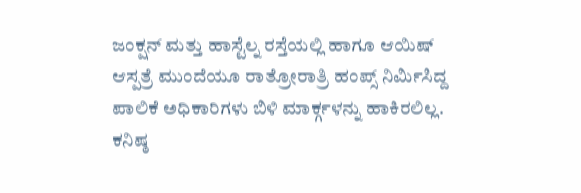ಜಂಕ್ಷನ್ ಮತ್ತು ಹಾಸ್ಟೆಲ್ನ ರಸ್ತೆಯಲ್ಲಿ ಹಾಗೂ ಆಯಿಷ್ ಆಸ್ಪತ್ರೆ ಮುಂದೆಯೂ ರಾತ್ರೋರಾತ್ರಿ ಹಂಪ್ಸ್ ನಿರ್ಮಿಸಿದ್ದ ಪಾಲಿಕೆ ಅಧಿಕಾರಿಗಳು ಬಿಳಿ ಮಾರ್ಕ್ಗಳನ್ನು ಹಾಕಿರಲಿಲ್ಲ. ಕನಿಷ್ಠ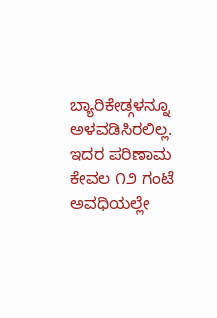ಬ್ಯಾರಿಕೇಡ್ಗಳನ್ನೂ ಅಳವಡಿಸಿರಲಿಲ್ಲ. ಇದರ ಪರಿಣಾಮ ಕೇವಲ ೧೨ ಗಂಟೆ ಅವಧಿಯಲ್ಲೇ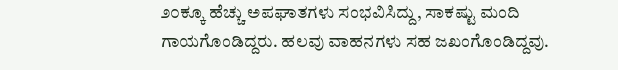೨೦ಕ್ಕೂ ಹೆಚ್ಚು ಅಪಘಾತಗಳು ಸಂಭವಿಸಿದ್ದು, ಸಾಕಷ್ಟು ಮಂದಿ ಗಾಯಗೊಂಡಿದ್ದರು. ಹಲವು ವಾಹನಗಳು ಸಹ ಜಖಂಗೊಂಡಿದ್ದವು.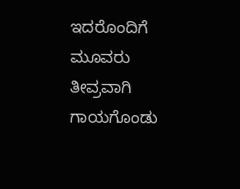ಇದರೊಂದಿಗೆ ಮೂವರು ತೀವ್ರವಾಗಿ ಗಾಯಗೊಂಡು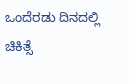ಒಂದೆರಡು ದಿನದಲ್ಲಿ ಚಿಕಿತ್ಸೆ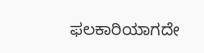ಫಲಕಾರಿಯಾಗದೇ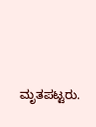ಮೃತಪಟ್ಟರು.